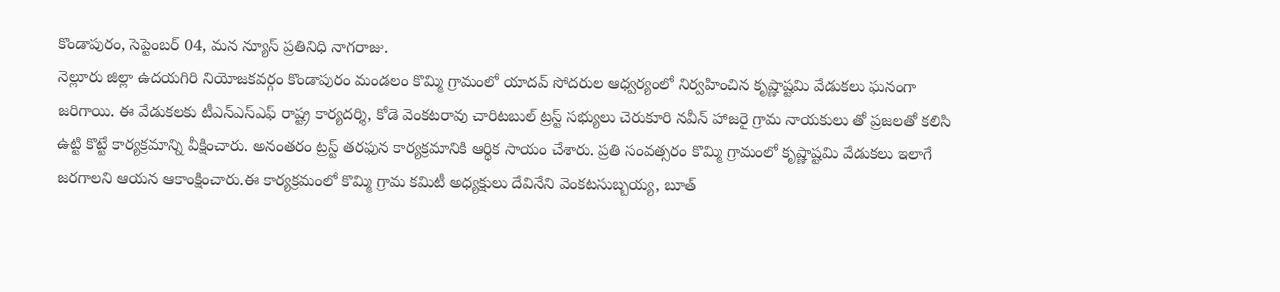కొండాపురం, సెప్టెంబర్ 04, మన న్యూస్ ప్రతినిధి నాగరాజు.
నెల్లూరు జిల్లా ఉదయగిరి నియోజకవర్గం కొండాపురం మండలం కొమ్మి గ్రామంలో యాదవ్ సోదరుల ఆధ్వర్యంలో నిర్వహించిన కృష్ణాష్టమి వేడుకలు ఘనంగా జరిగాయి. ఈ వేడుకలకు టీఎన్ఎస్ఎఫ్ రాష్ట్ర కార్యదర్శి, కోడె వెంకటరావు చారిటబుల్ ట్రస్ట్ సభ్యులు చెరుకూరి నవీన్ హాజరై గ్రామ నాయకులు తో ప్రజలతో కలిసి ఉట్టి కొట్టే కార్యక్రమాన్ని వీక్షించారు. అనంతరం ట్రస్ట్ తరఫున కార్యక్రమానికి ఆర్థిక సాయం చేశారు. ప్రతి సంవత్సరం కొమ్మి గ్రామంలో కృష్ణాష్టమి వేడుకలు ఇలాగే జరగాలని ఆయన ఆకాంక్షించారు.ఈ కార్యక్రమంలో కొమ్మి గ్రామ కమిటీ అధ్యక్షులు దేవినేని వెంకటసుబ్బయ్య, బూత్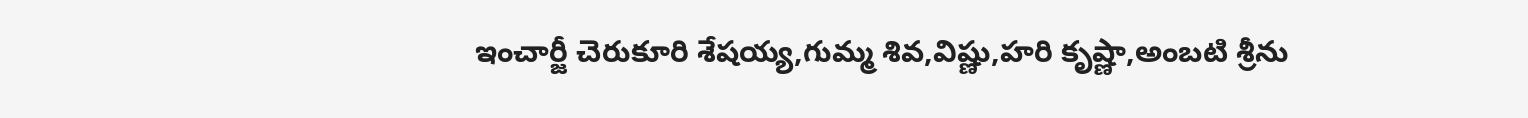ఇంచార్జీ చెరుకూరి శేషయ్య,గుమ్మ శివ,విష్ణు,హరి కృష్ణా,అంబటి శ్రీను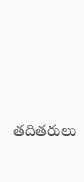తదితరులు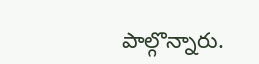పాల్గొన్నారు.